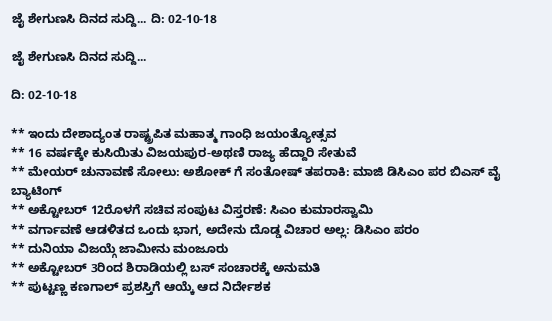ಜೈ ಶೇಗುಣಸಿ ದಿನದ ಸುದ್ದಿ... ದಿ: 02-10-18

ಜೈ ಶೇಗುಣಸಿ ದಿನದ ಸುದ್ದಿ...

ದಿ: 02-10-18

** ಇಂದು ದೇಶಾದ್ಯಂತ ರಾಷ್ಟ್ರಪಿತ ಮಹಾತ್ಮ ಗಾಂಧಿ ಜಯಂತ್ಯೋತ್ಸವ
** 16 ವರ್ಷಕ್ಕೇ ಕುಸಿಯಿತು ವಿಜಯಪುರ-ಅಥಣಿ ರಾಜ್ಯ ಹೆದ್ದಾರಿ ಸೇತುವೆ
** ಮೇಯರ್ ಚುನಾವಣೆ ಸೋಲು: ಅಶೋಕ್ ಗೆ ಸಂತೋಷ್ ತಪರಾಕಿ: ಮಾಜಿ ಡಿಸಿಎಂ ಪರ ಬಿಎಸ್ ವೈ ಬ್ಯಾಟಿಂಗ್
** ಅಕ್ಟೋಬರ್ 12ರೊಳಗೆ ಸಚಿವ ಸಂಪುಟ ವಿಸ್ತರಣೆ: ಸಿಎಂ ಕುಮಾರಸ್ವಾಮಿ
** ವರ್ಗಾವಣೆ ಆಡಳಿತದ ಒಂದು ಭಾಗ, ಅದೇನು ದೊಡ್ಡ ವಿಚಾರ ಅಲ್ಲ: ಡಿಸಿಎಂ ಪರಂ
** ದುನಿಯಾ ವಿಜಯ್ಗೆ ಜಾಮೀನು ಮಂಜೂರು
** ಅಕ್ಟೋಬರ್ 3ರಿಂದ ಶಿರಾಡಿಯಲ್ಲಿ ಬಸ್ ಸಂಚಾರಕ್ಕೆ ಅನುಮತಿ
** ಪುಟ್ಟಣ್ಣ ಕಣಗಾಲ್ ಪ್ರಶಸ್ತಿಗೆ ಆಯ್ಕೆ ಆದ ನಿರ್ದೇಶಕ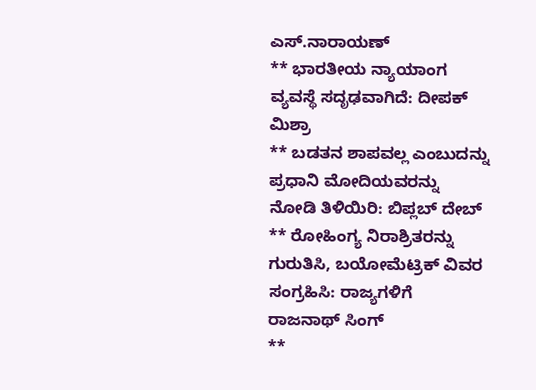ಎಸ್.ನಾರಾಯಣ್
** ಭಾರತೀಯ ನ್ಯಾಯಾಂಗ ವ್ಯವಸ್ಥೆ ಸದೃಢವಾಗಿದೆ: ದೀಪಕ್ ಮಿಶ್ರಾ
** ಬಡತನ ಶಾಪವಲ್ಲ ಎಂಬುದನ್ನು ಪ್ರಧಾನಿ ಮೋದಿಯವರನ್ನು ನೋಡಿ ತಿಳಿಯಿರಿ: ಬಿಪ್ಲಬ್ ದೇಬ್
** ರೋಹಿಂಗ್ಯ ನಿರಾಶ್ರಿತರನ್ನು ಗುರುತಿಸಿ, ಬಯೋಮೆಟ್ರಿಕ್ ವಿವರ ಸಂಗ್ರಹಿಸಿ: ರಾಜ್ಯಗಳಿಗೆ ರಾಜನಾಥ್ ಸಿಂಗ್
**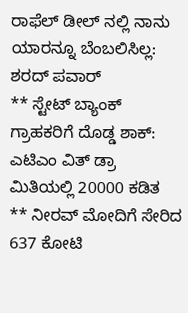ರಾಫೆಲ್ ಡೀಲ್ ನಲ್ಲಿ ನಾನು ಯಾರನ್ನೂ ಬೆಂಬಲಿಸಿಲ್ಲ: ಶರದ್ ಪವಾರ್
** ಸ್ಟೇಟ್ ಬ್ಯಾಂಕ್ ಗ್ರಾಹಕರಿಗೆ ದೊಡ್ಡ ಶಾಕ್: ಎಟಿಎಂ ವಿತ್ ಡ್ರಾ ಮಿತಿಯಲ್ಲಿ 20000 ಕಡಿತ
** ನೀರವ್ ಮೋದಿಗೆ ಸೇರಿದ 637 ಕೋಟಿ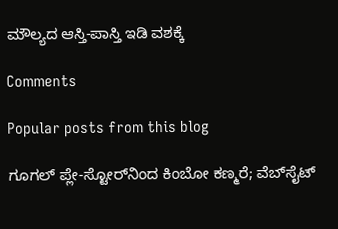ಮೌಲ್ಯದ ಆಸ್ತಿ-ಪಾಸ್ತಿ ಇಡಿ ವಶಕ್ಕೆ

Comments

Popular posts from this blog

ಗೂಗಲ್ ಪ್ಲೇ-ಸ್ಟೋರ್‌ನಿಂದ ಕಿಂಬೋ ಕಣ್ಮರೆ; ವೆಬ್‌ಸೈಟ್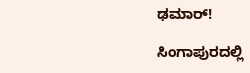ಢಮಾರ್!

ಸಿಂಗಾಪುರದಲ್ಲಿ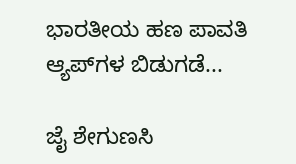ಭಾರತೀಯ ಹಣ ಪಾವತಿ ಆ್ಯಪ್‌ಗಳ ಬಿಡುಗಡೆ...

ಜೈ ಶೇಗುಣಸಿ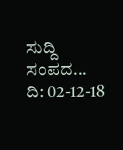ಸುದ್ದಿ ಸಂಪದ... ದಿ: 02-12-18